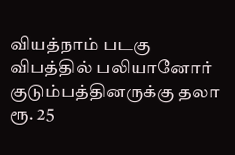வியத்நாம் படகு விபத்தில் பலியானோர் குடும்பத்தினருக்கு தலா ரூ. 25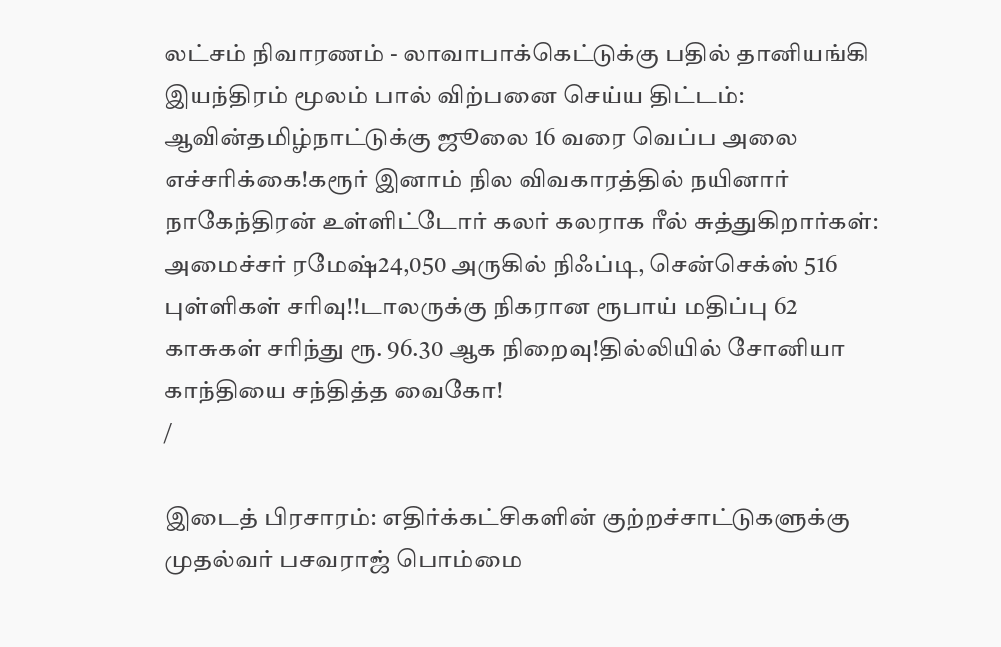லட்சம் நிவாரணம் - லாவாபாக்கெட்டுக்கு பதில் தானியங்கி இயந்திரம் மூலம் பால் விற்பனை செய்ய திட்டம்: ஆவின்தமிழ்நாட்டுக்கு ஜூலை 16 வரை வெப்ப அலை எச்சரிக்கை!கரூர் இனாம் நில விவகாரத்தில் நயினார் நாகேந்திரன் உள்ளிட்டோர் கலர் கலராக ரீல் சுத்துகிறார்கள்: அமைச்சர் ரமேஷ்24,050 அருகில் நிஃப்டி, சென்செக்ஸ் 516 புள்ளிகள் சரிவு!!டாலருக்கு நிகரான ரூபாய் மதிப்பு 62 காசுகள் சரிந்து ரூ. 96.30 ஆக நிறைவு!தில்லியில் சோனியா காந்தியை சந்தித்த வைகோ!
/

இடைத் பிரசாரம்: எதிர்க்கட்சிகளின் குற்றச்சாட்டுகளுக்கு முதல்வர் பசவராஜ் பொம்மை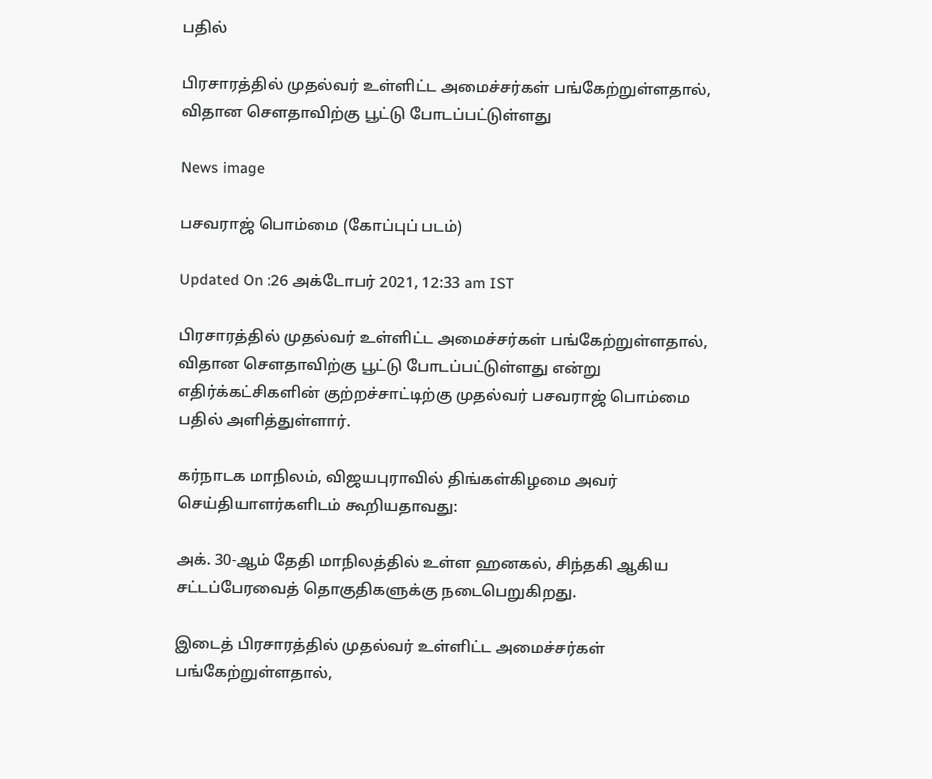பதில்

பிரசாரத்தில் முதல்வர் உள்ளிட்ட அமைச்சர்கள் பங்கேற்றுள்ளதால், விதான சௌதாவிற்கு பூட்டு போடப்பட்டுள்ளது

News image

பசவராஜ் பொம்மை (கோப்புப் படம்)

Updated On :26 அக்டோபர் 2021, 12:33 am IST

பிரசாரத்தில் முதல்வர் உள்ளிட்ட அமைச்சர்கள் பங்கேற்றுள்ளதால், விதான சௌதாவிற்கு பூட்டு போடப்பட்டுள்ளது என்று எதிர்க்கட்சிகளின் குற்றச்சாட்டிற்கு முதல்வர் பசவராஜ் பொம்மை பதில் அளித்துள்ளார்.

கர்நாடக மாநிலம், விஜயபுராவில் திங்கள்கிழமை அவர் செய்தியாளர்களிடம் கூறியதாவது:

அக். 30-ஆம் தேதி மாநிலத்தில் உள்ள ஹனகல், சிந்தகி ஆகிய சட்டப்பேரவைத் தொகுதிகளுக்கு நடைபெறுகிறது.

இடைத் பிரசாரத்தில் முதல்வர் உள்ளிட்ட அமைச்சர்கள் பங்கேற்றுள்ளதால்,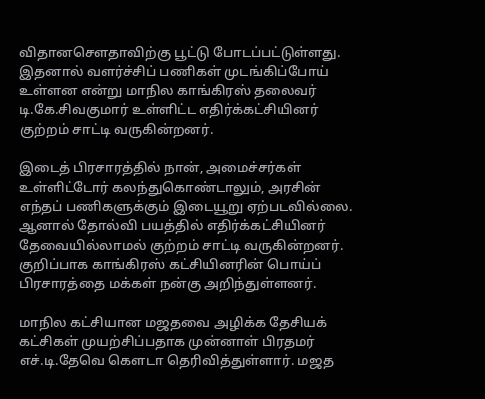விதானசௌதாவிற்கு பூட்டு போடப்பட்டுள்ளது. இதனால் வளர்ச்சிப் பணிகள் முடங்கிப்போய் உள்ளன என்று மாநில காங்கிரஸ் தலைவர் டி.கே.சிவகுமார் உள்ளிட்ட எதிர்க்கட்சியினர் குற்றம் சாட்டி வருகின்றனர்.

இடைத் பிரசாரத்தில் நான், அமைச்சர்கள் உள்ளிட்டோர் கலந்துகொண்டாலும், அரசின் எந்தப் பணிகளுக்கும் இடையூறு ஏற்படவில்லை. ஆனால் தோல்வி பயத்தில் எதிர்க்கட்சியினர் தேவையில்லாமல் குற்றம் சாட்டி வருகின்றனர். குறிப்பாக காங்கிரஸ் கட்சியினரின் பொய்ப் பிரசாரத்தை மக்கள் நன்கு அறிந்துள்ளனர்.

மாநில கட்சியான மஜதவை அழிக்க தேசியக் கட்சிகள் முயற்சிப்பதாக முன்னாள் பிரதமர் எச்.டி.தேவெ கௌடா தெரிவித்துள்ளார். மஜத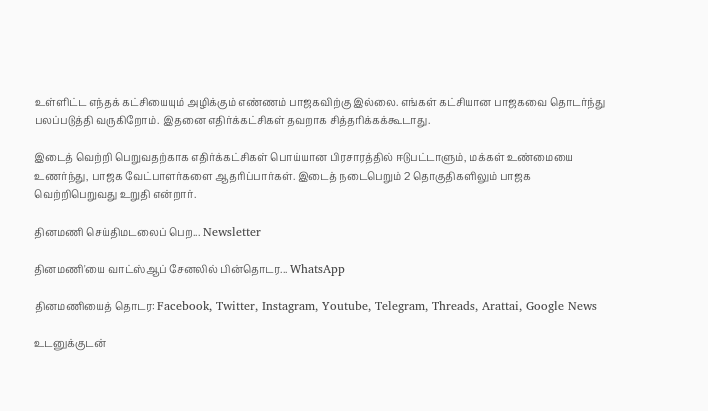உள்ளிட்ட எந்தக் கட்சியையும் அழிக்கும் எண்ணம் பாஜகவிற்கு இல்லை. எங்கள் கட்சியான பாஜகவை தொடர்ந்து பலப்படுத்தி வருகிறோம். இதனை எதிர்க்கட்சிகள் தவறாக சித்தரிக்கக்கூடாது.

இடைத் வெற்றி பெறுவதற்காக எதிர்க்கட்சிகள் பொய்யான பிரசாரத்தில் ஈடுபட்டாளும், மக்கள் உண்மையை உணர்ந்து, பாஜக வேட்பாளர்களை ஆதரிப்பார்கள். இடைத் நடைபெறும் 2 தொகுதிகளிலும் பாஜக வெற்றிபெறுவது உறுதி என்றார்.

தினமணி செய்திமடலைப் பெற... Newsletter

தினமணி'யை வாட்ஸ்ஆப் சேனலில் பின்தொடர... WhatsApp

தினமணியைத் தொடர: Facebook, Twitter, Instagram, Youtube, Telegram, Threads, Arattai, Google News

உடனுக்குடன்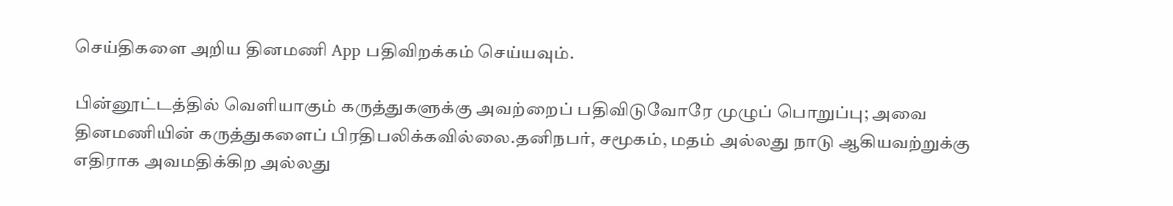செய்திகளை அறிய தினமணி App பதிவிறக்கம் செய்யவும்.

பின்னூட்டத்தில் வெளியாகும் கருத்துகளுக்கு அவற்றைப் பதிவிடுவோரே முழுப் பொறுப்பு; அவை தினமணியின் கருத்துகளைப் பிரதிபலிக்கவில்லை.தனிநபர், சமூகம், மதம் அல்லது நாடு ஆகியவற்றுக்கு எதிராக அவமதிக்கிற அல்லது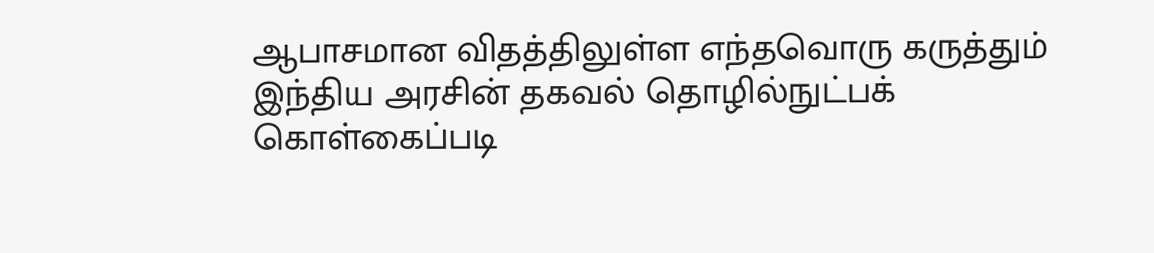ஆபாசமான விதத்திலுள்ள எந்தவொரு கருத்தும் இந்திய அரசின் தகவல் தொழில்நுட்பக் கொள்கைப்படி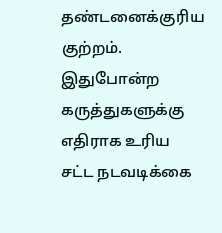தண்டனைக்குரிய குற்றம். இதுபோன்ற கருத்துகளுக்கு எதிராக உரிய சட்ட நடவடிக்கை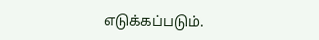எடுக்கப்படும்.